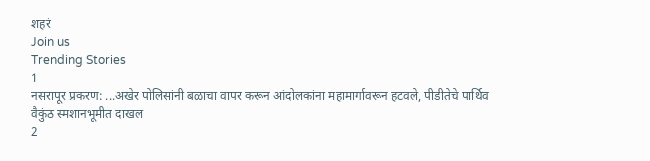शहरं
Join us
Trending Stories
1
नसरापूर प्रकरण: ...अखेर पोलिसांनी बळाचा वापर करून आंदोलकांना महामार्गावरून हटवले, पीडीतेचे पार्थिव वैकुंठ स्मशानभूमीत दाखल
2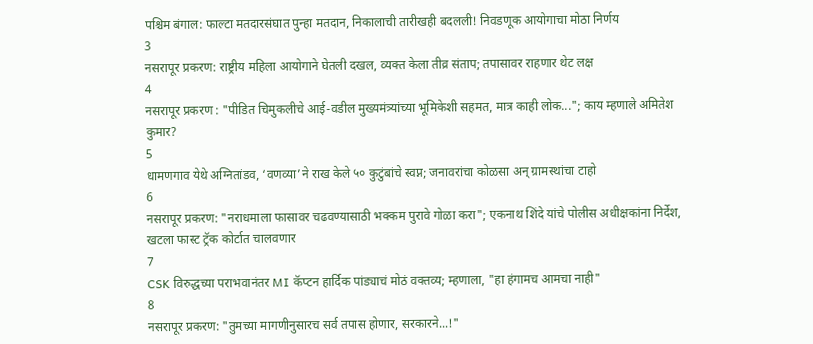पश्चिम बंगाल: फाल्टा मतदारसंघात पुन्हा मतदान, निकालाची तारीखही बदलली! निवडणूक आयोगाचा मोठा निर्णय
3
नसरापूर प्रकरण: राष्ट्रीय महिला आयोगाने घेतली दखल, व्यक्त केला तीव्र संताप; तपासावर राहणार थेट लक्ष
4
नसरापूर प्रकरण : "पीडित चिमुकलीचे आई-वडील मुख्यमंत्र्यांच्या भूमिकेशी सहमत, मात्र काही लोक..."; काय म्हणाले अमितेश कुमार?
5
धामणगाव येथे अग्नितांडव, ‘वणव्या’ने राख केले ५० कुटुंबांचे स्वप्न; जनावरांचा कोळसा अन् ग्रामस्थांचा टाहो
6
नसरापूर प्रकरण: "नराधमाला फासावर चढवण्यासाठी भक्कम पुरावे गोळा करा"; एकनाथ शिंदे यांचे पोलीस अधीक्षकांना निर्देश, खटला फास्ट ट्रॅक कोर्टात चालवणार
7
CSK विरुद्धच्या पराभवानंतर MI कॅप्टन हार्दिक पांड्याचं मोठं वक्तव्य; म्हणाला, "हा हंगामच आमचा नाही"
8
नसरापूर प्रकरण: "तुमच्या मागणीनुसारच सर्व तपास होणार, सरकारने...!"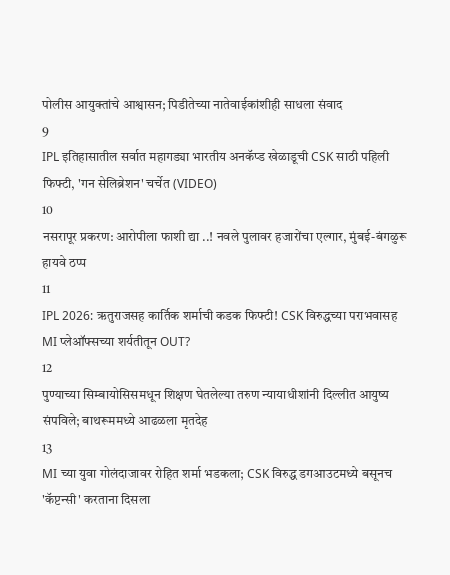पोलीस आयुक्तांचे आश्वासन; पिडीतेच्या नातेवाईकांशीही साधला संवाद
9
IPL इतिहासातील सर्वात महागड्या भारतीय अनकॅप्ड खेळाडूची CSK साठी पहिली फिफ्टी, 'गन सेलिब्रेशन' चर्चेत (VIDEO)
10
नसरापूर प्रकरण: आरोपीला फाशी द्या ..! नवले पुलावर हजारोंचा एल्गार, मुंबई-बंगळुरू हायवे ठप्प
11
IPL 2026: ऋतुराजसह कार्तिक शर्माची कडक फिफ्टी! CSK विरुद्धच्या पराभवासह MI प्लेऑफ्सच्या शर्यतीतून OUT?
12
पुण्याच्या सिम्बायोसिसमधून शिक्षण घेतलेल्या तरुण न्यायाधीशांनी दिल्लीत आयुष्य संपविले; बाथरूममध्ये आढळला मृतदेह
13
MI च्या युवा गोलंदाजावर रोहित शर्मा भडकला; CSK विरुद्ध डगआउटमध्ये बसूनच 'कॅप्टन्सी' करताना दिसला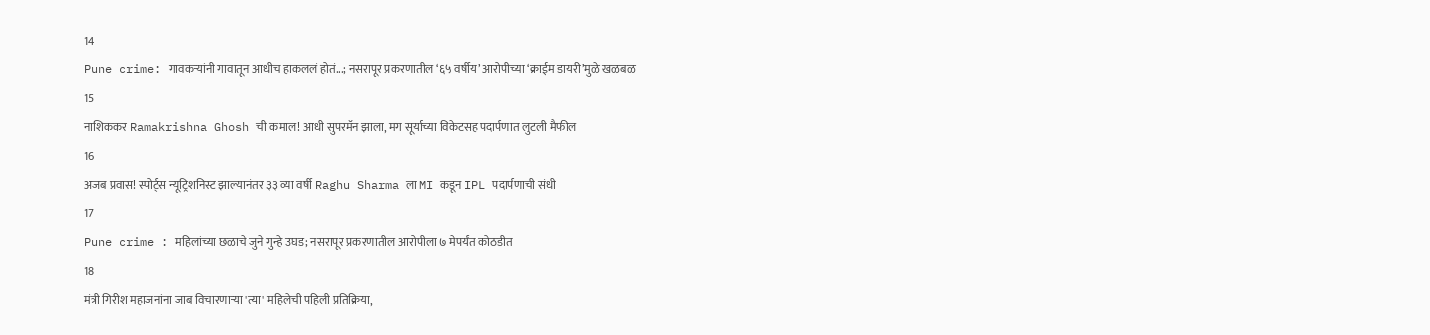14
Pune crime: गावकऱ्यांनी गावातून आधीच हाकललं होतं...; नसरापूर प्रकरणातील ‘६५ वर्षीय’ आरोपीच्या ‘क्राईम डायरी’मुळे खळबळ
15
नाशिककर Ramakrishna Ghosh ची कमाल! आधी सुपरमॅन झाला, मग सूर्याच्या विकेटसह पदार्पणात लुटली मैफील
16
अजब प्रवास! स्पोर्ट्स न्यूट्रिशनिस्ट झाल्यानंतर ३३ व्या वर्षी Raghu Sharma ला MI कडून IPL पदार्पणाची संधी
17
Pune crime : महिलांच्या छळाचे जुने गुन्हे उघड; नसरापूर प्रकरणातील आरोपीला ७ मेपर्यंत कोठडीत
18
मंत्री गिरीश महाजनांना जाब विचारणाऱ्या 'त्या' महिलेची पहिली प्रतिक्रिया,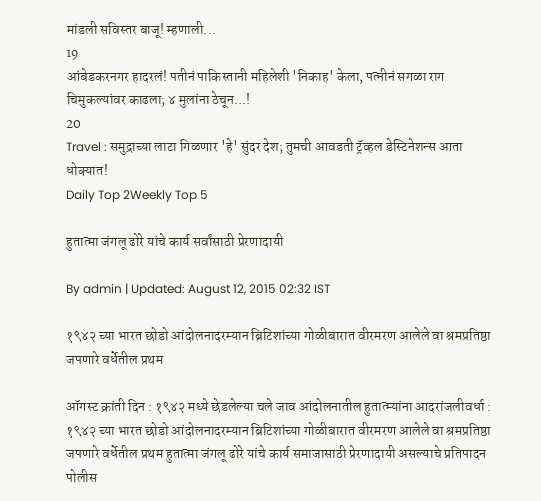मांडली सविस्तर बाजू! म्हणाली...
19
आंबेडकरनगर हादरलं! पतीनं पाकिस्तानी महिलेशी 'निकाह' केला, पत्नीनं सगळा राग चिमुकल्यांवर काढला; ४ मुलांना ठेचून...!
20
Travel : समुद्राच्या लाटा गिळणार 'हे' सुंदर देश; तुमची आवडती ट्रॅव्हल डेस्टिनेशन्स आता धोक्यात!
Daily Top 2Weekly Top 5

हुतात्मा जंगलू ढोरे यांचे कार्य सर्वांसाठी प्रेरणादायी

By admin | Updated: August 12, 2015 02:32 IST

१९४२ च्या भारत छोडो आंदोलनादरम्यान ब्रिटिशांच्या गोळीबारात वीरमरण आलेले वा श्रमप्रतिष्ठा जपणारे वर्धेतील प्रथम

ऑगस्ट क्रांती दिन : १९४२ मध्ये छेडलेल्या चले जाव आंदोलनातील हुतात्म्यांना आदरांजलीवर्धा : १९४२ च्या भारत छोडो आंदोलनादरम्यान ब्रिटिशांच्या गोळीबारात वीरमरण आलेले वा श्रमप्रतिष्ठा जपणारे वर्धेतील प्रथम हुतात्मा जंगलू ढोरे यांचे कार्य समाजासाठी प्रेरणादायी असल्याचे प्रतिपादन पोलीस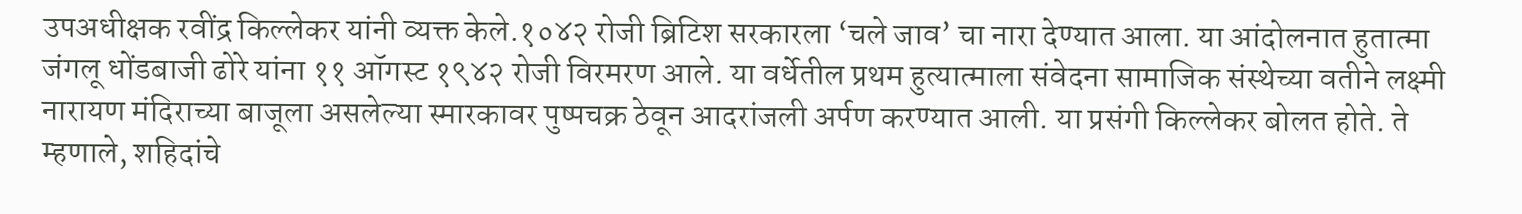उपअधीक्षक रवींद्र किल्लेकर यांनी व्यक्त केले.१०४२ रोजी ब्रिटिश सरकारला ‘चले जाव’ चा नारा देण्यात आला. या आंदोलनात हुतात्मा जंगलू धोंडबाजी ढोरे यांना ११ ऑगस्ट १९४२ रोजी विरमरण आले. या वर्धेतील प्रथम हुत्यात्माला संवेदना सामाजिक संस्थेच्या वतीने लक्ष्मी नारायण मंदिराच्या बाजूला असलेल्या स्मारकावर पुष्पचक्र ठेवून आदरांजली अर्पण करण्यात आली. या प्रसंगी किल्लेकर बोलत होते. ते म्हणाले, शहिदांचे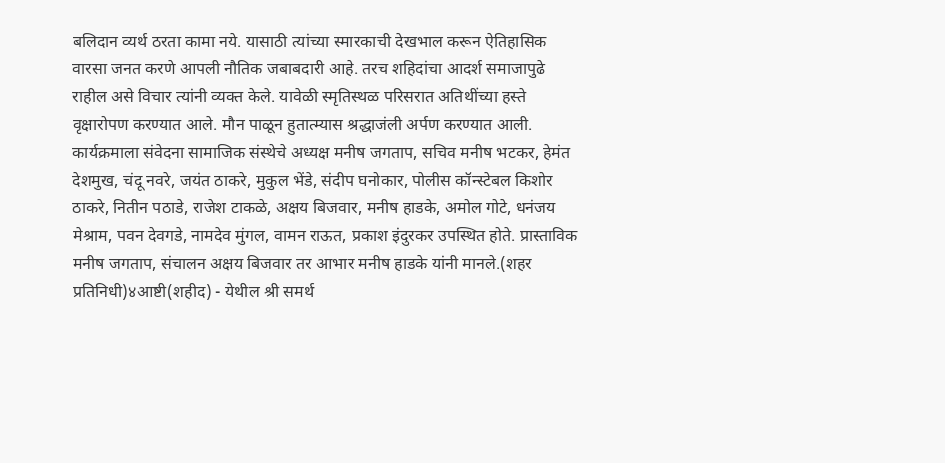बलिदान व्यर्थ ठरता कामा नये. यासाठी त्यांच्या स्मारकाची देखभाल करून ऐतिहासिक वारसा जनत करणे आपली नौतिक जबाबदारी आहे. तरच शहिदांचा आदर्श समाजापुढे राहील असे विचार त्यांनी व्यक्त केले. यावेळी स्मृतिस्थळ परिसरात अतिथींच्या हस्ते वृक्षारोपण करण्यात आले. मौन पाळून हुतात्म्यास श्रद्धाजंली अर्पण करण्यात आली. कार्यक्रमाला संवेदना सामाजिक संस्थेचे अध्यक्ष मनीष जगताप, सचिव मनीष भटकर, हेमंत देशमुख, चंदू नवरे, जयंत ठाकरे, मुकुल भेंडे, संदीप घनोकार, पोलीस कॉन्स्टेबल किशोर ठाकरे, नितीन पठाडे, राजेश टाकळे, अक्षय बिजवार, मनीष हाडके, अमोल गोटे, धनंजय मेश्राम, पवन देवगडे, नामदेव मुंगल, वामन राऊत, प्रकाश इंदुरकर उपस्थित होते. प्रास्ताविक मनीष जगताप, संचालन अक्षय बिजवार तर आभार मनीष हाडके यांनी मानले.(शहर प्रतिनिधी)४आष्टी(शहीद) - येथील श्री समर्थ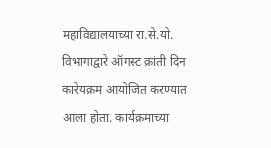महाविद्यालयाच्या रा.से.यो. विभागाद्वारे ऑगस्ट क्रांती दिन कारेयक्रम आयोजित करण्यात आला होता. कार्यक्रमाच्या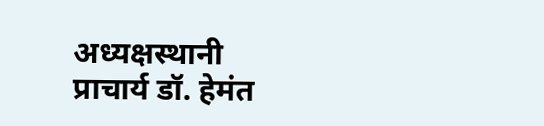अध्यक्षस्थानी प्राचार्य डॉ. हेमंत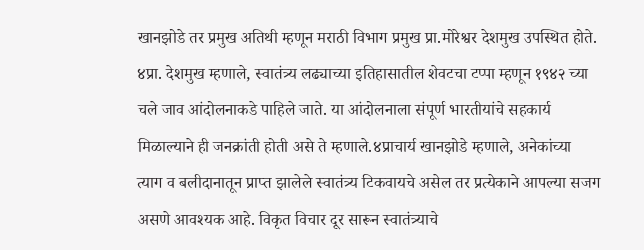खानझोडे तर प्रमुख अतिथी म्हणून मराठी विभाग प्रमुख प्रा.मोरेश्वर देशमुख उपस्थित होते. ४प्रा. देशमुख म्हणाले, स्वातंत्र्य लढ्याच्या इतिहासातील शेवटचा टप्पा म्हणून १९४२ च्या चले जाव आंदोलनाकडे पाहिले जाते. या आंदोलनाला संपूर्ण भारतीयांचे सहकार्य मिळाल्याने ही जनक्रांती होती असे ते म्हणाले.४प्राचार्य खानझोडे म्हणाले, अनेकांच्या त्याग व बलीदानातून प्राप्त झालेले स्वातंत्र्य टिकवायचे असेल तर प्रत्येकाने आपल्या सजग असणे आवश्यक आहे. विकृत विचार दूर सारून स्वातंत्र्याचे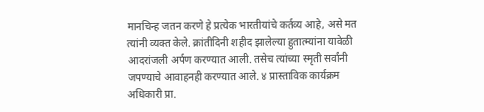मानचिन्ह जतन करणे हे प्रत्येक भारतीयांचे कर्तव्य आहे, असे मत त्यांनी व्यक्त केले. क्रांतीदिनी शहीद झालेल्या हुतात्म्यांना यावेळी आदरांजली अर्पण करण्यात आली. तसेच त्यांच्या स्मृती सर्वांनी जपण्याचे आवाहनही करण्यात आले. ४ प्रास्ताविक कार्यक्रम अधिकारी प्रा.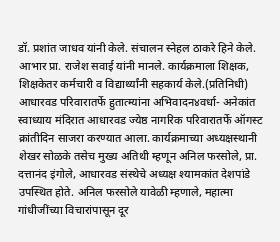डॉ. प्रशांत जाधव यांनी केले. संचालन स्नेहल ठाकरे हिने केले. आभार प्रा. राजेश सवाई यांनी मानले. कार्यक्रमाला शिक्षक, शिक्षकेतर कर्मचारी व विद्यार्थ्यांनी सहकार्य केले.(प्रतिनिधी) आधारवड परिवारातर्फे हुतात्म्यांना अभिवादन४वर्धा- अनेकांत स्वाध्याय मंदिरात आधारवड ज्येष्ठ नागरिक परिवारातर्फे ऑगस्ट क्रांतीदिन साजरा करण्यात आला. कार्यक्रमाच्या अध्यक्षस्थानी शेखर सोळके तसेच मुख्य अतिथी म्हणून अनिल फरसोले, प्रा. दत्तानंद इंगोले, आधारवड संस्थेचे अध्यक्ष श्यामकांत देशपांडे उपस्थित होते. अनिल फरसोले यावेळी म्हणाले, महात्मा गांधीजींच्या विचारांपासून दूर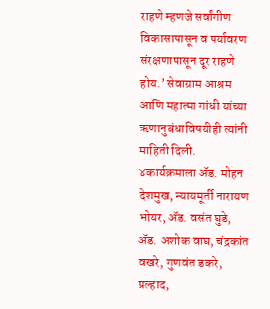राहणे म्हणजे सर्वांगीण विकासापासून व पर्यावरण संरक्षणापासून दूर राहणे होय.’ सेवाग्राम आश्रम आणि महात्मा गांधी यांच्या ऋणानुबंधाविषयीही त्यांनी माहिती दिली. ४कार्यक्रमाला अ‍ॅड. मोहन देशमुख, न्यायमूर्ती नारायण भोयर, अ‍ॅड. वसंत घुडे, अ‍ॅड. अशोक वाघ, चंद्रकांत वखरे, गुणवंत डकरे, प्रल्हाद,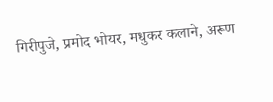गिरीपुजे, प्रमोद भोयर, मधुकर कलाने, अरूण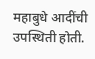महाबुधे आदींची उपस्थिती होती.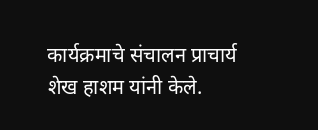कार्यक्रमाचे संचालन प्राचार्य शेख हाशम यांनी केले.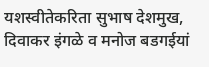यशस्वीतेकरिता सुभाष देशमुख, दिवाकर इंगळे व मनोज बडगईयां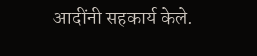आदींनी सहकार्य केले.